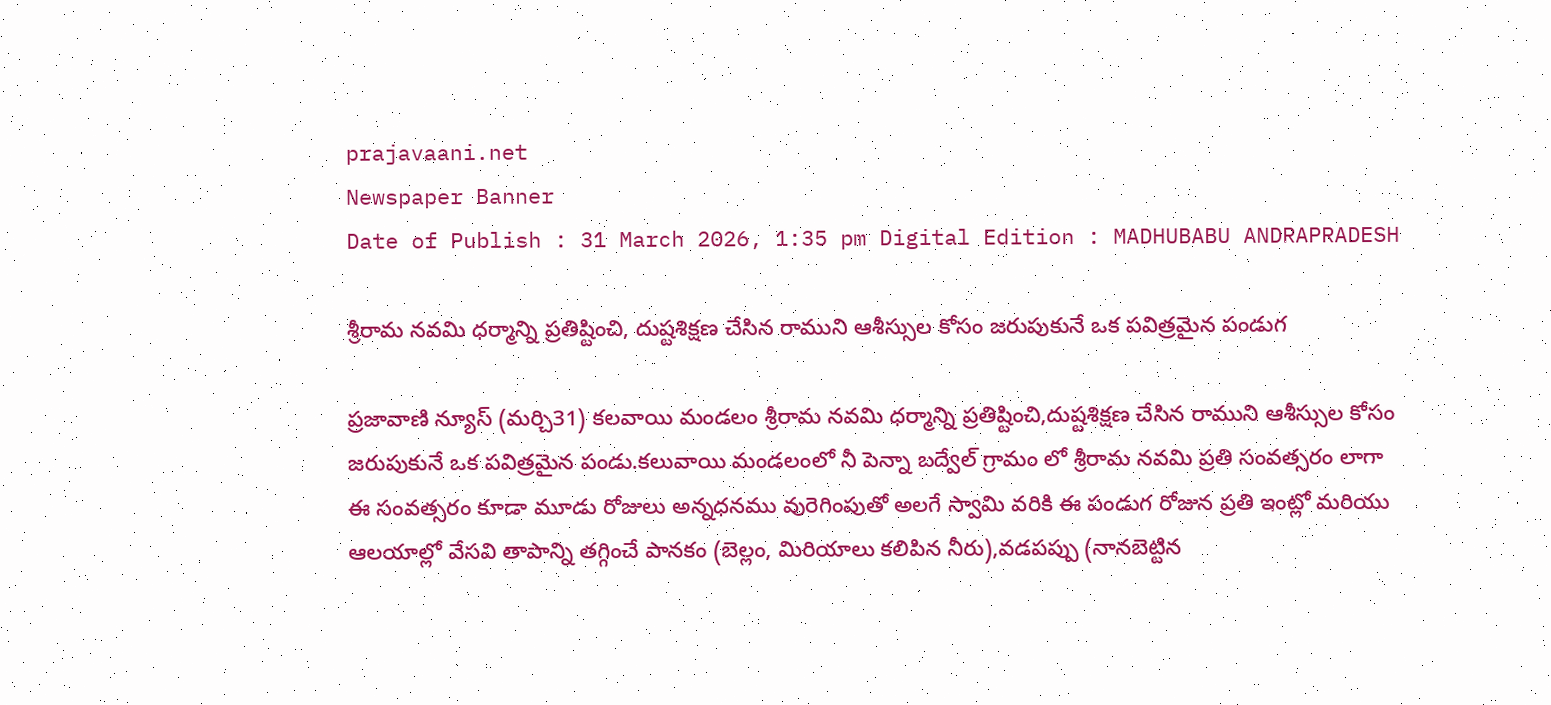prajavaani.net
Newspaper Banner
Date of Publish : 31 March 2026, 1:35 pm Digital Edition : MADHUBABU ANDRAPRADESH

శ్రీరామ నవమి ధర్మాన్ని ప్రతిష్టించి, దుష్టశిక్షణ చేసిన రాముని ఆశీస్సుల కోసం జరుపుకునే ఒక పవిత్రమైన పండుగ

ప్రజావాణి న్యూస్ (మర్చి31) కలవాయి మండలం శ్రీరామ నవమి ధర్మాన్ని ప్రతిష్టించి,దుష్టశిక్షణ చేసిన రాముని ఆశీస్సుల కోసం జరుపుకునే ఒక పవిత్రమైన పండు.కలువాయి మండలంలో నీ పెన్నా బద్వేల్ గ్రామం లో శ్రీరామ నవమి ప్రతి సంవత్సరం లాగా ఈ సంవత్సరం కూడా మూడు రోజులు అన్నధనము వురెగింపుతో అలగే స్వామి వరికి ఈ పండుగ రోజున ప్రతి ఇంట్లో మరియు ఆలయాల్లో వేసవి తాపాన్ని తగ్గించే పానకం (బెల్లం, మిరియాలు కలిపిన నీరు),వడపప్పు (నానబెట్టిన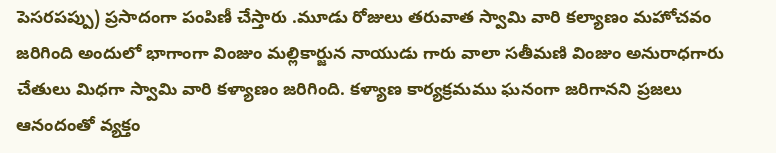పెసరపప్పు) ప్రసాదంగా పంపిణీ చేస్తారు .మూడు రోజులు తరువాత స్వామి వారి కల్యాణం మహోచవం జరిగింది అందులో భాగాంగా వింజుం మల్లికార్జున నాయుడు గారు వాలా సతీమణి వింజుం అనురాధగారు చేతులు మిధగా స్వామి వారి కళ్యాణం జరిగింది. కళ్యాణ కార్యక్రమము ఘనంగా జరిగానని ప్రజలు ఆనందంతో వ్యక్తం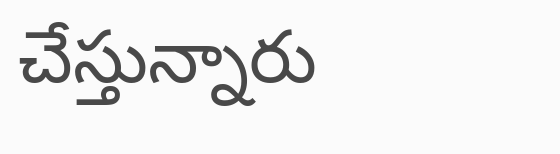చేస్తున్నారు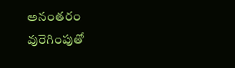అనంతరం వురెగింపుతో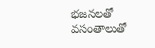భజనలతో వసంతాలుతో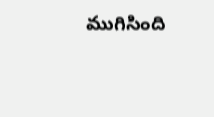ముగిసింది